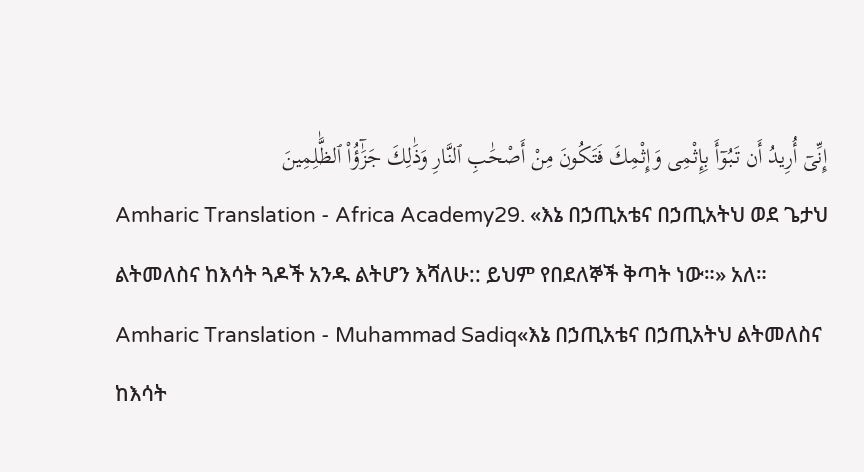إِنِّىٓ أُرِيدُ أَن تَبُوٓأَ بِإِثْمِى وَإِثْمِكَ فَتَكُونَ مِنْ أَصْحَٰبِ ٱلنَّارِ وَذَٰلِكَ جَزَٰٓؤُا۟ ٱلظَّٰلِمِينَ
Amharic Translation - Africa Academy29. «እኔ በኃጢአቴና በኃጢአትህ ወደ ጌታህ ልትመለስና ከእሳት ጓዶች አንዱ ልትሆን እሻለሁ:: ይህም የበደለኞች ቅጣት ነው።» አለ።
Amharic Translation - Muhammad Sadiq«እኔ በኃጢአቴና በኃጢአትህ ልትመለስና ከእሳት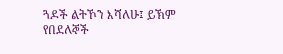ጓዶች ልትኾን እሻለሁ፤ ይኽም የበደለኞች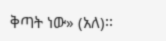ቅጣት ነው» (አለ)፡፡